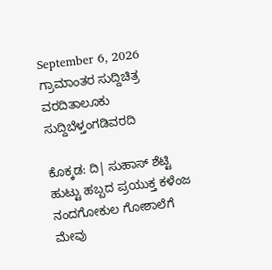September 6, 2026
ಗ್ರಾಮಾಂತರ ಸುದ್ದಿಚಿತ್ರ ವರದಿತಾಲೂಕು ಸುದ್ದಿಬೆಳ್ತಂಗಡಿವರದಿ

ಕೊಕ್ಕಡ: ದಿ| ಸುಹಾಸ್ ಶೆಟ್ಟಿ ಹುಟ್ಟು ಹಬ್ಬದ ಪ್ರಯುಕ್ತ ಕಳೆಂಜ ನಂದಗೋಕುಲ ಗೋಶಾಲೆಗೆ ಮೇವು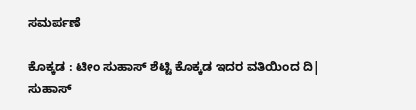ಸಮರ್ಪಣೆ

ಕೊಕ್ಕಡ : ಟೀಂ ಸುಹಾಸ್ ಶೆಟ್ಟಿ ಕೊಕ್ಕಡ ಇದರ ವತಿಯಿಂದ ದಿ| ಸುಹಾಸ್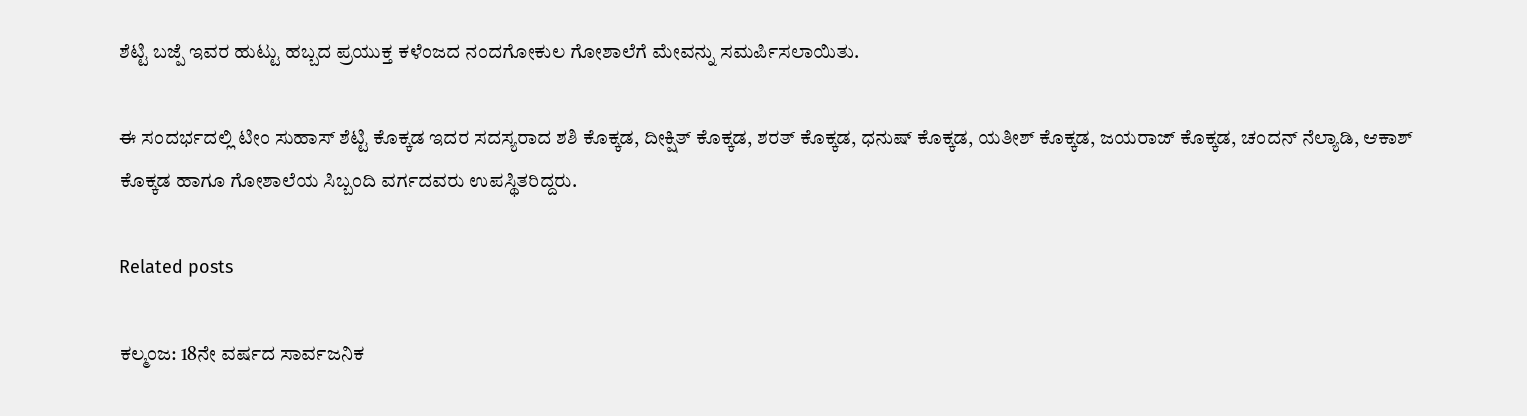ಶೆಟ್ಟಿ ಬಜ್ಪೆ ಇವರ ಹುಟ್ಟು ಹಬ್ಬದ ಪ್ರಯುಕ್ತ ಕಳೆಂಜದ ನಂದಗೋಕುಲ ಗೋಶಾಲೆಗೆ ಮೇವನ್ನು ಸಮರ್ಪಿಸಲಾಯಿತು.

ಈ ಸಂದರ್ಭದಲ್ಲಿ ಟೀಂ ಸುಹಾಸ್ ಶೆಟ್ಟಿ ಕೊಕ್ಕಡ ಇದರ ಸದಸ್ಯರಾದ ಶಶಿ ಕೊಕ್ಕಡ, ದೀಕ್ಷಿತ್ ಕೊಕ್ಕಡ, ಶರತ್ ಕೊಕ್ಕಡ, ಧನುಷ್ ಕೊಕ್ಕಡ, ಯತೀಶ್ ಕೊಕ್ಕಡ, ಜಯರಾಜ್ ಕೊಕ್ಕಡ, ಚಂದನ್ ನೆಲ್ಯಾಡಿ, ಆಕಾಶ್ ಕೊಕ್ಕಡ ಹಾಗೂ ಗೋಶಾಲೆಯ ಸಿಬ್ಬಂದಿ ವರ್ಗದವರು ಉಪಸ್ಥಿತರಿದ್ದರು.

Related posts

ಕಲ್ಮಂಜ: 18ನೇ ವರ್ಷದ ಸಾರ್ವಜನಿಕ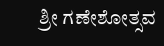ಶ್ರೀ ಗಣೇಶೋತ್ಸವ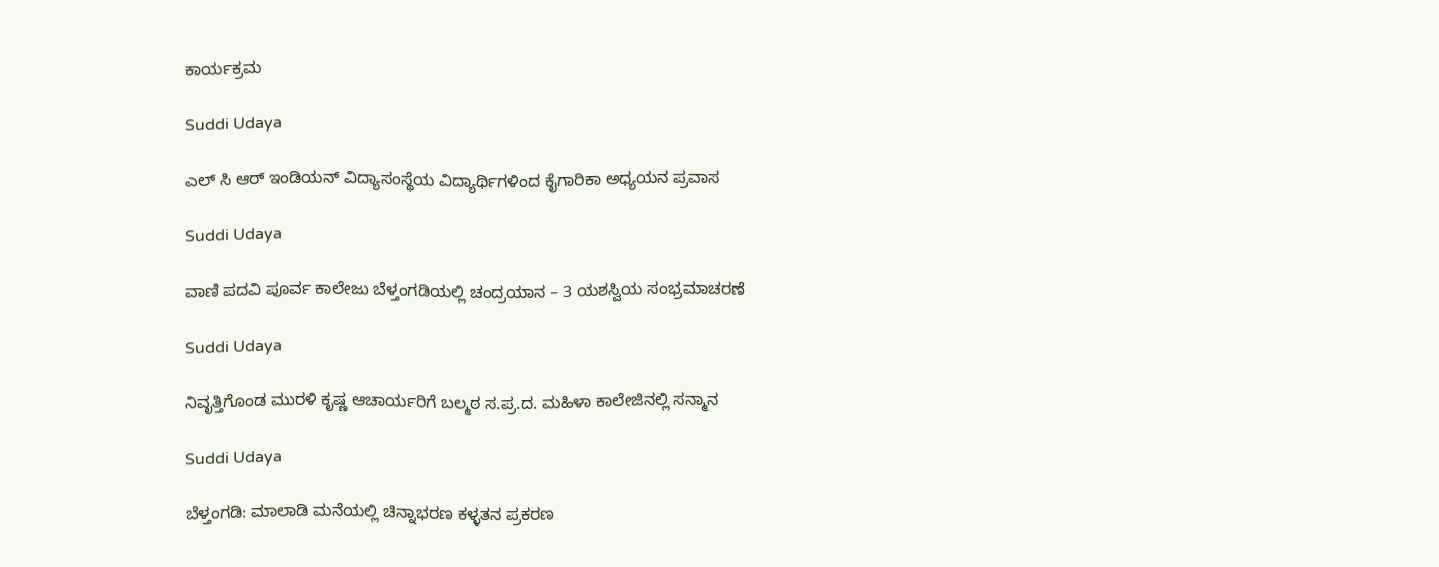ಕಾರ್ಯಕ್ರಮ

Suddi Udaya

ಎಲ್ ಸಿ ಆರ್ ಇಂಡಿಯನ್ ವಿದ್ಯಾಸಂಸ್ಥೆಯ ವಿದ್ಯಾರ್ಥಿಗಳಿಂದ ಕೈಗಾರಿಕಾ ಅಧ್ಯಯನ ಪ್ರವಾಸ

Suddi Udaya

ವಾಣಿ ಪದವಿ ಪೂರ್ವ ಕಾಲೇಜು ಬೆಳ್ತಂಗಡಿಯಲ್ಲಿ ಚಂದ್ರಯಾನ – 3 ಯಶಸ್ವಿಯ ಸಂಭ್ರಮಾಚರಣೆ

Suddi Udaya

ನಿವೃತ್ತಿಗೊಂಡ ಮುರಳಿ ಕೃಷ್ಣ ಆಚಾರ್ಯರಿಗೆ ಬಲ್ಮಠ ಸ.ಪ್ರ.ದ. ಮಹಿಳಾ ಕಾಲೇಜಿನಲ್ಲಿ ಸನ್ಮಾನ

Suddi Udaya

ಬೆಳ್ತಂಗಡಿ: ಮಾಲಾಡಿ ಮನೆಯಲ್ಲಿ ಚಿನ್ನಾಭರಣ ಕಳ್ಳತನ ಪ್ರಕರಣ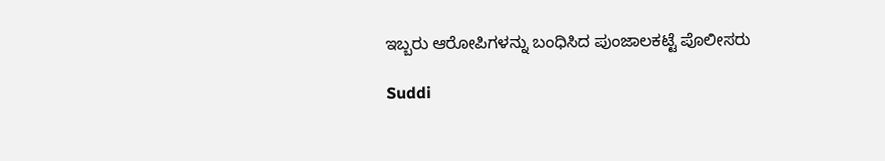ಇಬ್ಬರು ಆರೋಪಿಗಳನ್ನು ಬಂಧಿಸಿದ ಪುಂಜಾಲಕಟ್ಟೆ ಪೊಲೀಸರು

Suddi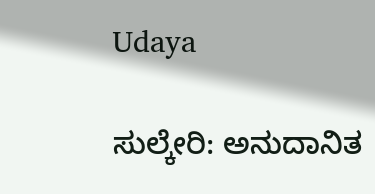Udaya

ಸುಲ್ಕೇರಿ: ಅನುದಾನಿತ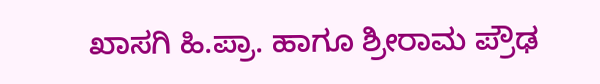ಖಾಸಗಿ ಹಿ.ಪ್ರಾ. ಹಾಗೂ ಶ್ರೀರಾಮ ಪ್ರೌಢ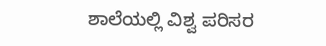ಶಾಲೆಯಲ್ಲಿ ವಿಶ್ವ ಪರಿಸರ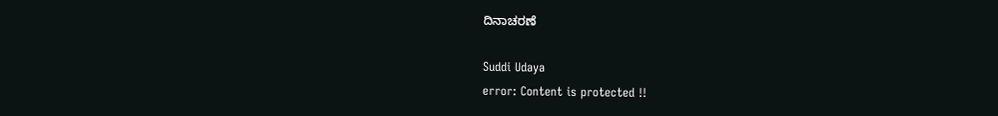ದಿನಾಚರಣೆ

Suddi Udaya
error: Content is protected !!